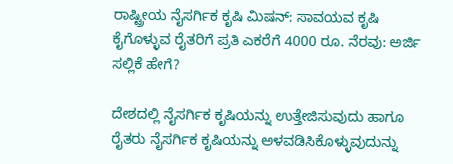ರಾಷ್ಟ್ರೀಯ ನೈಸರ್ಗಿಕ ಕೃಷಿ ಮಿಷನ್: ಸಾವಯವ ಕೃಷಿ ಕೈಗೊಳ್ಳುವ ರೈತರಿಗೆ ಪ್ರತಿ ಎಕರೆಗೆ 4000 ರೂ. ನೆರವು: ಅರ್ಜಿ ಸಲ್ಲಿಕೆ ಹೇಗೆ?

ದೇಶದಲ್ಲಿ ನೈಸರ್ಗಿಕ ಕೃಷಿಯನ್ನು ಉತ್ತೇಜಿಸುವುದು ಹಾಗೂ ರೈತರು ನೈಸರ್ಗಿಕ ಕೃಷಿಯನ್ನು ಅಳವಡಿಸಿಕೊಳ್ಳುವುದುನ್ನು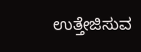ಉತ್ತೇಜಿಸುವ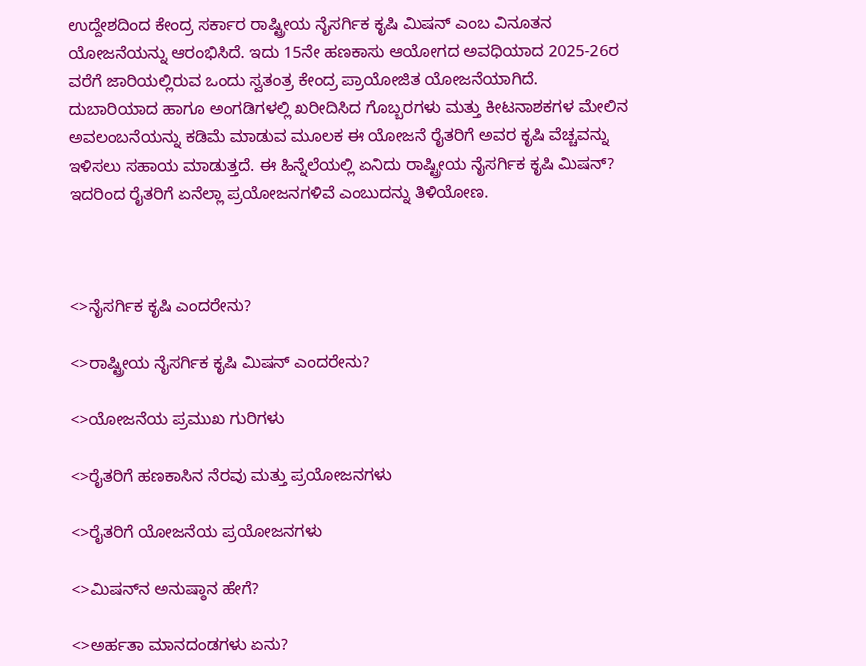ಉದ್ದೇಶದಿಂದ ಕೇಂದ್ರ ಸರ್ಕಾರ ರಾಷ್ಟ್ರೀಯ ನೈಸರ್ಗಿಕ ಕೃಷಿ ಮಿಷನ್ ಎಂಬ ವಿನೂತನ ಯೋಜನೆಯನ್ನು ಆರಂಭಿಸಿದೆ. ಇದು 15ನೇ ಹಣಕಾಸು ಆಯೋಗದ ಅವಧಿಯಾದ 2025-26ರ ವರೆಗೆ ಜಾರಿಯಲ್ಲಿರುವ ಒಂದು ಸ್ವತಂತ್ರ ಕೇಂದ್ರ ಪ್ರಾಯೋಜಿತ ಯೋಜನೆಯಾಗಿದೆ. ದುಬಾರಿಯಾದ ಹಾಗೂ ಅಂಗಡಿಗಳಲ್ಲಿ ಖರೀದಿಸಿದ ಗೊಬ್ಬರಗಳು ಮತ್ತು ಕೀಟನಾಶಕಗಳ ಮೇಲಿನ ಅವಲಂಬನೆಯನ್ನು ಕಡಿಮೆ ಮಾಡುವ ಮೂಲಕ ಈ ಯೋಜನೆ ರೈತರಿಗೆ ಅವರ ಕೃಷಿ ವೆಚ್ಚವನ್ನು ಇಳಿಸಲು ಸಹಾಯ ಮಾಡುತ್ತದೆ. ಈ ಹಿನ್ನೆಲೆಯಲ್ಲಿ ಏನಿದು ರಾಷ್ಟ್ರೀಯ ನೈಸರ್ಗಿಕ ಕೃಷಿ ಮಿಷನ್? ಇದರಿಂದ ರೈತರಿಗೆ ಏನೆಲ್ಲಾ ಪ್ರಯೋಜನಗಳಿವೆ ಎಂಬುದನ್ನು ತಿಳಿಯೋಣ.



<>ನೈಸರ್ಗಿಕ ಕೃಷಿ ಎಂದರೇನು?

<>ರಾಷ್ಟ್ರೀಯ ನೈಸರ್ಗಿಕ ಕೃಷಿ ಮಿಷನ್ ಎಂದರೇನು?

<>ಯೋಜನೆಯ ಪ್ರಮುಖ ಗುರಿಗಳು

<>ರೈತರಿಗೆ ಹಣಕಾಸಿನ ನೆರವು ಮತ್ತು ಪ್ರಯೋಜನಗಳು

<>ರೈತರಿಗೆ ಯೋಜನೆಯ ಪ್ರಯೋಜನಗಳು

<>ಮಿಷನ್‌ನ ಅನುಷ್ಠಾನ ಹೇಗೆ?

<>ಅರ್ಹತಾ ಮಾನದಂಡಗಳು ಏನು?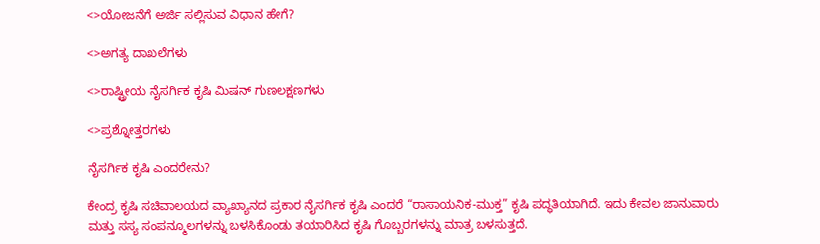<>ಯೋಜನೆಗೆ ಅರ್ಜಿ ಸಲ್ಲಿಸುವ ವಿಧಾನ ಹೇಗೆ?

<>ಅಗತ್ಯ ದಾಖಲೆಗಳು

<>ರಾಷ್ಟ್ರೀಯ ನೈಸರ್ಗಿಕ ಕೃಷಿ ಮಿಷನ್ ಗುಣಲಕ್ಷಣಗಳು

<>ಪ್ರಶ್ನೋತ್ತರಗಳು

ನೈಸರ್ಗಿಕ ಕೃಷಿ ಎಂದರೇನು?

ಕೇಂದ್ರ ಕೃಷಿ ಸಚಿವಾಲಯದ ವ್ಯಾಖ್ಯಾನದ ಪ್ರಕಾರ ನೈಸರ್ಗಿಕ ಕೃಷಿ ಎಂದರೆ “ರಾಸಾಯನಿಕ-ಮುಕ್ತ” ಕೃಷಿ ಪದ್ಧತಿಯಾಗಿದೆ. ಇದು ಕೇವಲ ಜಾನುವಾರು ಮತ್ತು ಸಸ್ಯ ಸಂಪನ್ಮೂಲಗಳನ್ನು ಬಳಸಿಕೊಂಡು ತಯಾರಿಸಿದ ಕೃಷಿ ಗೊಬ್ಬರಗಳನ್ನು ಮಾತ್ರ ಬಳಸುತ್ತದೆ.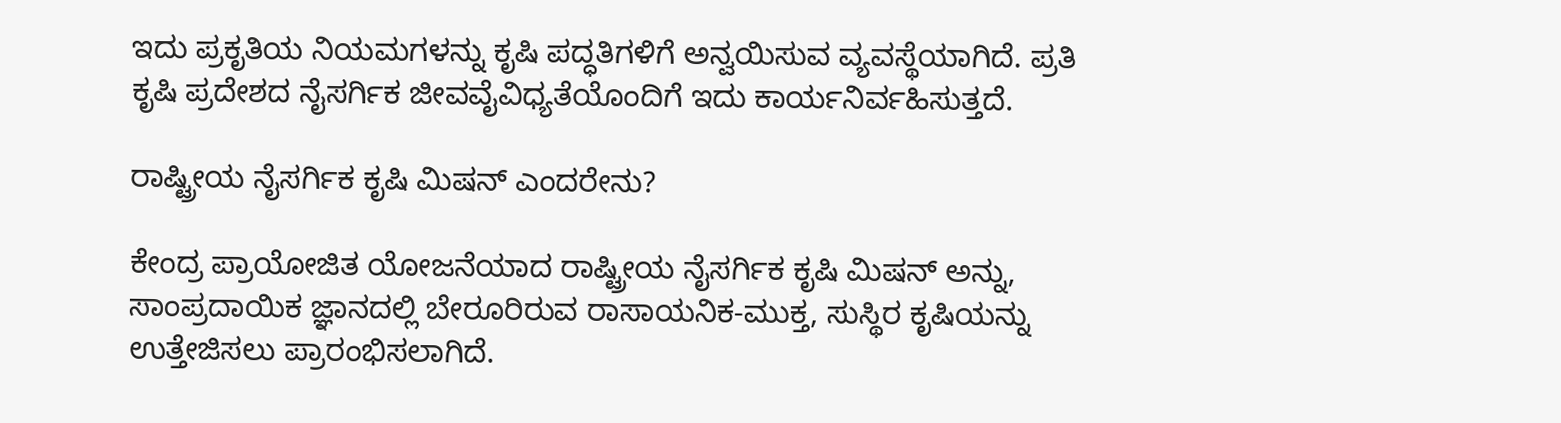ಇದು ಪ್ರಕೃತಿಯ ನಿಯಮಗಳನ್ನು ಕೃಷಿ ಪದ್ಧತಿಗಳಿಗೆ ಅನ್ವಯಿಸುವ ವ್ಯವಸ್ಥೆಯಾಗಿದೆ. ಪ್ರತಿ ಕೃಷಿ ಪ್ರದೇಶದ ನೈಸರ್ಗಿಕ ಜೀವವೈವಿಧ್ಯತೆಯೊಂದಿಗೆ ಇದು ಕಾರ್ಯನಿರ್ವಹಿಸುತ್ತದೆ.

ರಾಷ್ಟ್ರೀಯ ನೈಸರ್ಗಿಕ ಕೃಷಿ ಮಿಷನ್ ಎಂದರೇನು?

ಕೇಂದ್ರ ಪ್ರಾಯೋಜಿತ ಯೋಜನೆಯಾದ ರಾಷ್ಟ್ರೀಯ ನೈಸರ್ಗಿಕ ಕೃಷಿ ಮಿಷನ್ ಅನ್ನು, ಸಾಂಪ್ರದಾಯಿಕ ಜ್ಞಾನದಲ್ಲಿ ಬೇರೂರಿರುವ ರಾಸಾಯನಿಕ-ಮುಕ್ತ, ಸುಸ್ಥಿರ ಕೃಷಿಯನ್ನು ಉತ್ತೇಜಿಸಲು ಪ್ರಾರಂಭಿಸಲಾಗಿದೆ.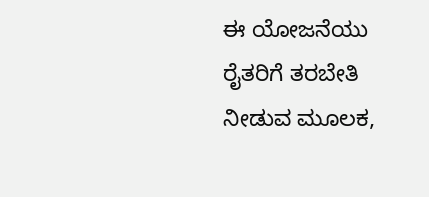ಈ ಯೋಜನೆಯು ರೈತರಿಗೆ ತರಬೇತಿ ನೀಡುವ ಮೂಲಕ,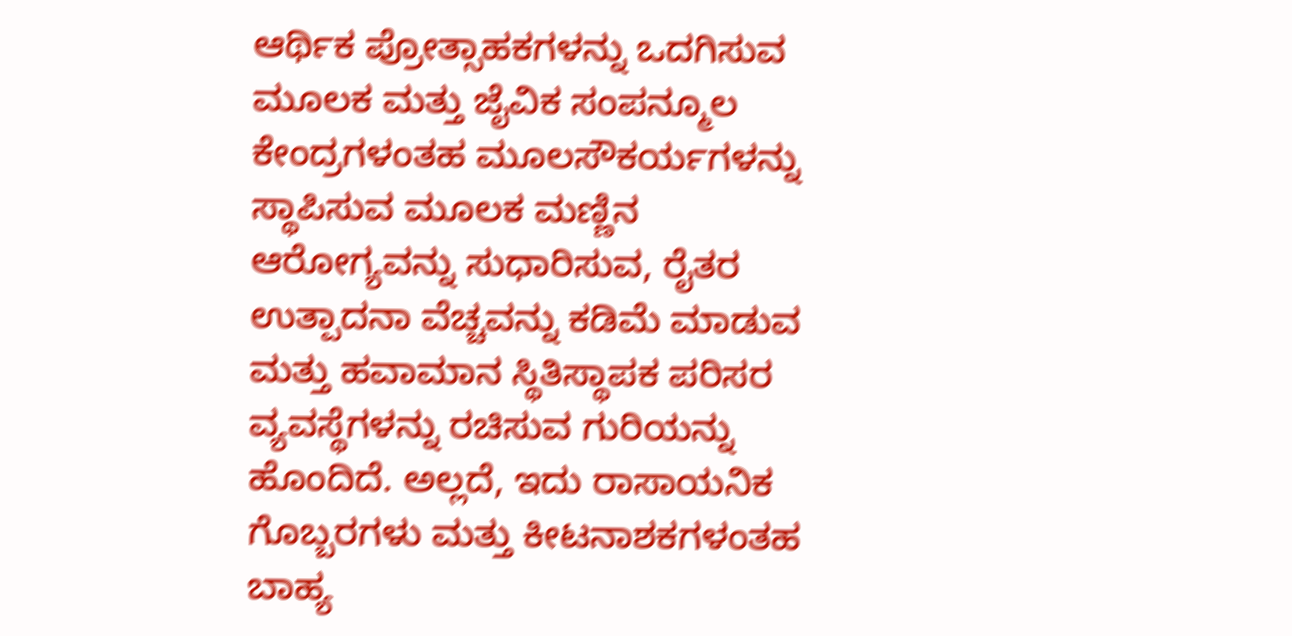ಆರ್ಥಿಕ ಪ್ರೋತ್ಸಾಹಕಗಳನ್ನು ಒದಗಿಸುವ ಮೂಲಕ ಮತ್ತು ಜೈವಿಕ ಸಂಪನ್ಮೂಲ ಕೇಂದ್ರಗಳಂತಹ ಮೂಲಸೌಕರ್ಯಗಳನ್ನು ಸ್ಥಾಪಿಸುವ ಮೂಲಕ ಮಣ್ಣಿನ ಆರೋಗ್ಯವನ್ನು ಸುಧಾರಿಸುವ, ರೈತರ ಉತ್ಪಾದನಾ ವೆಚ್ಚವನ್ನು ಕಡಿಮೆ ಮಾಡುವ ಮತ್ತು ಹವಾಮಾನ ಸ್ಥಿತಿಸ್ಥಾಪಕ ಪರಿಸರ ವ್ಯವಸ್ಥೆಗಳನ್ನು ರಚಿಸುವ ಗುರಿಯನ್ನು ಹೊಂದಿದೆ. ಅಲ್ಲದೆ, ಇದು ರಾಸಾಯನಿಕ ಗೊಬ್ಬರಗಳು ಮತ್ತು ಕೀಟನಾಶಕಗಳಂತಹ ಬಾಹ್ಯ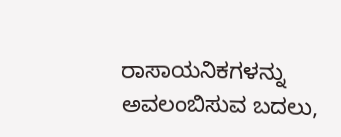ರಾಸಾಯನಿಕಗಳನ್ನು ಅವಲಂಬಿಸುವ ಬದಲು,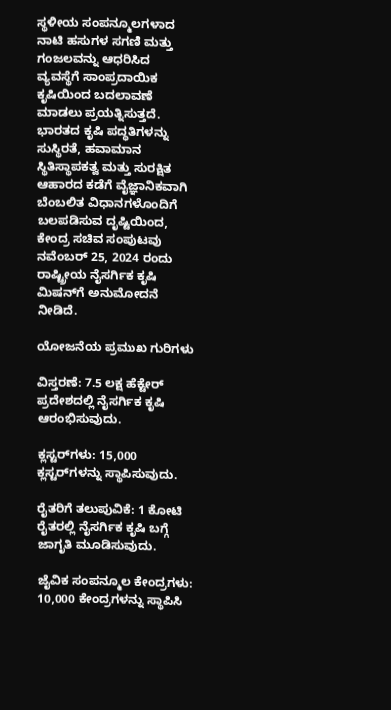ಸ್ಥಳೀಯ ಸಂಪನ್ಮೂಲಗಳಾದ ನಾಟಿ ಹಸುಗಳ ಸಗಣಿ ಮತ್ತು ಗಂಜಲವನ್ನು ಆಧರಿಸಿದ ವ್ಯವಸ್ಥೆಗೆ ಸಾಂಪ್ರದಾಯಿಕ ಕೃಷಿಯಿಂದ ಬದಲಾವಣೆ ಮಾಡಲು ಪ್ರಯತ್ನಿಸುತ್ತದೆ. ಭಾರತದ ಕೃಷಿ ಪದ್ಧತಿಗಳನ್ನು ಸುಸ್ಥಿರತೆ, ಹವಾಮಾನ ಸ್ಥಿತಿಸ್ಥಾಪಕತ್ವ ಮತ್ತು ಸುರಕ್ಷಿತ ಆಹಾರದ ಕಡೆಗೆ ವೈಜ್ಞಾನಿಕವಾಗಿ ಬೆಂಬಲಿತ ವಿಧಾನಗಳೊಂದಿಗೆ ಬಲಪಡಿಸುವ ದೃಷ್ಟಿಯಿಂದ, ಕೇಂದ್ರ ಸಚಿವ ಸಂಪುಟವು ನವೆಂಬರ್ 25, 2024 ರಂದು ರಾಷ್ಟ್ರೀಯ ನೈಸರ್ಗಿಕ ಕೃಷಿ ಮಿಷನ್‌ಗೆ ಅನುಮೋದನೆ ನೀಡಿದೆ.

ಯೋಜನೆಯ ಪ್ರಮುಖ ಗುರಿಗಳು

ವಿಸ್ತರಣೆ: 7.5 ಲಕ್ಷ ಹೆಕ್ಟೇರ್ ಪ್ರದೇಶದಲ್ಲಿ ನೈಸರ್ಗಿಕ ಕೃಷಿ ಆರಂಭಿಸುವುದು.

ಕ್ಲಸ್ಟರ್‌ಗಳು: 15,000 ಕ್ಲಸ್ಟರ್‌ಗಳನ್ನು ಸ್ಥಾಪಿಸುವುದು.

ರೈತರಿಗೆ ತಲುಪುವಿಕೆ: 1 ಕೋಟಿ ರೈತರಲ್ಲಿ ನೈಸರ್ಗಿಕ ಕೃಷಿ ಬಗ್ಗೆ ಜಾಗೃತಿ ಮೂಡಿಸುವುದು.

ಜೈವಿಕ ಸಂಪನ್ಮೂಲ ಕೇಂದ್ರಗಳು: 10,000 ಕೇಂದ್ರಗಳನ್ನು ಸ್ಥಾಪಿಸಿ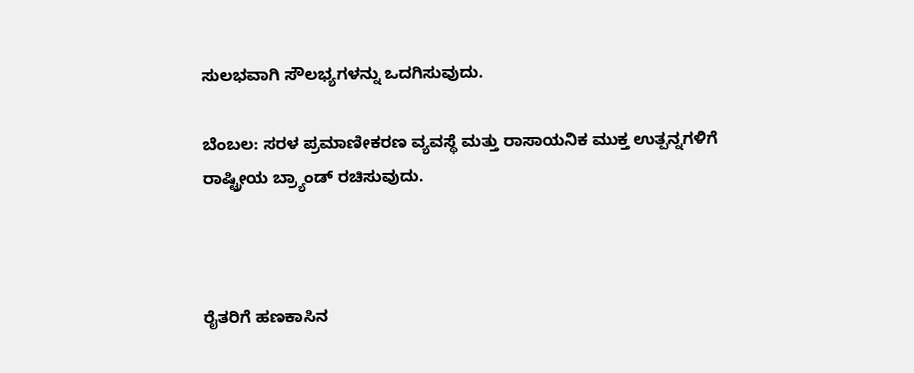ಸುಲಭವಾಗಿ ಸೌಲಭ್ಯಗಳನ್ನು ಒದಗಿಸುವುದು.

ಬೆಂಬಲ: ಸರಳ ಪ್ರಮಾಣೀಕರಣ ವ್ಯವಸ್ಥೆ ಮತ್ತು ರಾಸಾಯನಿಕ ಮುಕ್ತ ಉತ್ಪನ್ನಗಳಿಗೆ ರಾಷ್ಟ್ರೀಯ ಬ್ರ್ಯಾಂಡ್ ರಚಿಸುವುದು.



ರೈತರಿಗೆ ಹಣಕಾಸಿನ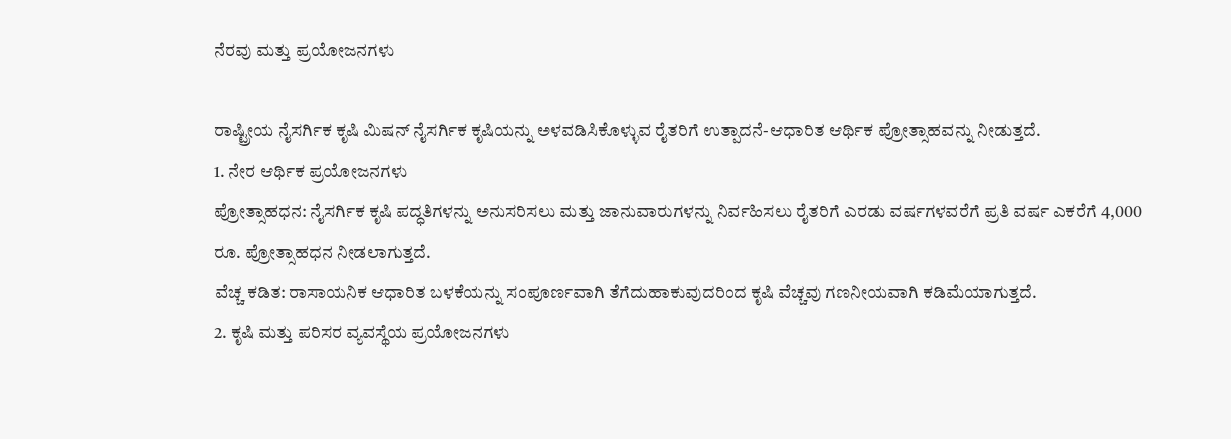ನೆರವು ಮತ್ತು ಪ್ರಯೋಜನಗಳು

ರಾಷ್ಟ್ರೀಯ ನೈಸರ್ಗಿಕ ಕೃಷಿ ಮಿಷನ್‌ ನೈಸರ್ಗಿಕ ಕೃಷಿಯನ್ನು ಅಳವಡಿಸಿಕೊಳ್ಳುವ ರೈತರಿಗೆ ಉತ್ಪಾದನೆ-ಆಧಾರಿತ ಆರ್ಥಿಕ ಪ್ರೋತ್ಸಾಹವನ್ನು ನೀಡುತ್ತದೆ.
1. ನೇರ ಆರ್ಥಿಕ ಪ್ರಯೋಜನಗಳು
ಪ್ರೋತ್ಸಾಹಧನ: ನೈಸರ್ಗಿಕ ಕೃಷಿ ಪದ್ಧತಿಗಳನ್ನು ಅನುಸರಿಸಲು ಮತ್ತು ಜಾನುವಾರುಗಳನ್ನು ನಿರ್ವಹಿಸಲು ರೈತರಿಗೆ ಎರಡು ವರ್ಷಗಳವರೆಗೆ ಪ್ರತಿ ವರ್ಷ ಎಕರೆಗೆ 4,000 ರೂ. ಪ್ರೋತ್ಸಾಹಧನ ನೀಡಲಾಗುತ್ತದೆ.
ವೆಚ್ಚ ಕಡಿತ: ರಾಸಾಯನಿಕ ಆಧಾರಿತ ಬಳಕೆಯನ್ನು ಸಂಪೂರ್ಣವಾಗಿ ತೆಗೆದುಹಾಕುವುದರಿಂದ ಕೃಷಿ ವೆಚ್ಚವು ಗಣನೀಯವಾಗಿ ಕಡಿಮೆಯಾಗುತ್ತದೆ.
2. ಕೃಷಿ ಮತ್ತು ಪರಿಸರ ವ್ಯವಸ್ಥೆಯ ಪ್ರಯೋಜನಗಳು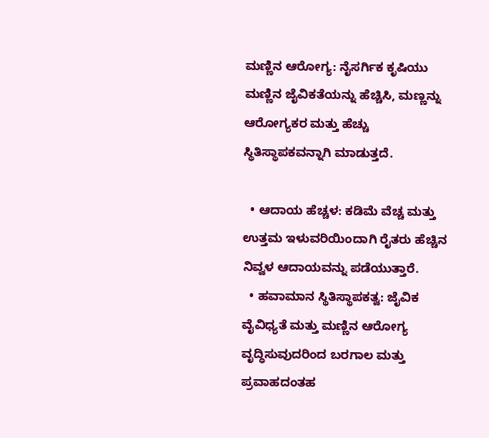ಮಣ್ಣಿನ ಆರೋಗ್ಯ: ನೈಸರ್ಗಿಕ ಕೃಷಿಯು ಮಣ್ಣಿನ ಜೈವಿಕತೆಯನ್ನು ಹೆಚ್ಚಿಸಿ, ಮಣ್ಣನ್ನು ಆರೋಗ್ಯಕರ ಮತ್ತು ಹೆಚ್ಚು ಸ್ಥಿತಿಸ್ಥಾಪಕವನ್ನಾಗಿ ಮಾಡುತ್ತದೆ.

  • ಆದಾಯ ಹೆಚ್ಚಳ: ಕಡಿಮೆ ವೆಚ್ಚ ಮತ್ತು ಉತ್ತಮ ಇಳುವರಿಯಿಂದಾಗಿ ರೈತರು ಹೆಚ್ಚಿನ ನಿವ್ವಳ ಆದಾಯವನ್ನು ಪಡೆಯುತ್ತಾರೆ.
  • ಹವಾಮಾನ ಸ್ಥಿತಿಸ್ಥಾಪಕತ್ವ: ಜೈವಿಕ ವೈವಿಧ್ಯತೆ ಮತ್ತು ಮಣ್ಣಿನ ಆರೋಗ್ಯ ವೃದ್ಧಿಸುವುದರಿಂದ ಬರಗಾಲ ಮತ್ತು ಪ್ರವಾಹದಂತಹ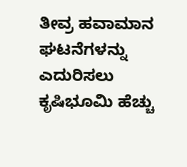ತೀವ್ರ ಹವಾಮಾನ ಘಟನೆಗಳನ್ನು ಎದುರಿಸಲು ಕೃಷಿಭೂಮಿ ಹೆಚ್ಚು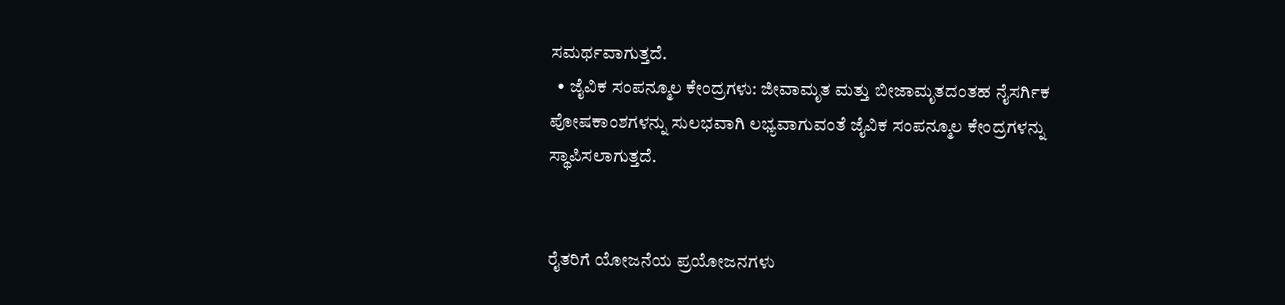ಸಮರ್ಥವಾಗುತ್ತದೆ.
  • ಜೈವಿಕ ಸಂಪನ್ಮೂಲ ಕೇಂದ್ರಗಳು: ಜೀವಾಮೃತ ಮತ್ತು ಬೀಜಾಮೃತದಂತಹ ನೈಸರ್ಗಿಕ ಪೋಷಕಾಂಶಗಳನ್ನು ಸುಲಭವಾಗಿ ಲಭ್ಯವಾಗುವಂತೆ ಜೈವಿಕ ಸಂಪನ್ಮೂಲ ಕೇಂದ್ರಗಳನ್ನು ಸ್ಥಾಪಿಸಲಾಗುತ್ತದೆ.


ರೈತರಿಗೆ ಯೋಜನೆಯ ಪ್ರಯೋಜನಗಳು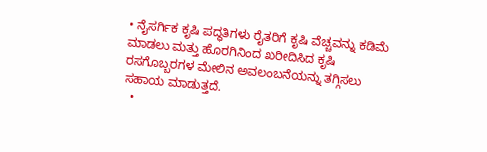• ನೈಸರ್ಗಿಕ ಕೃಷಿ ಪದ್ಧತಿಗಳು ರೈತರಿಗೆ ಕೃಷಿ ವೆಚ್ಚವನ್ನು ಕಡಿಮೆ ಮಾಡಲು ಮತ್ತು ಹೊರಗಿನಿಂದ ಖರೀದಿಸಿದ ಕೃಷಿ ರಸಗೊಬ್ಬರಗಳ ಮೇಲಿನ ಅವಲಂಬನೆಯನ್ನು ತಗ್ಗಿಸಲು ಸಹಾಯ ಮಾಡುತ್ತದೆ.
  •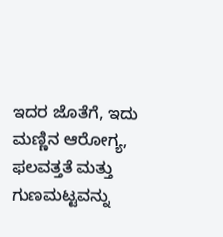ಇದರ ಜೊತೆಗೆ, ಇದು ಮಣ್ಣಿನ ಆರೋಗ್ಯ, ಫಲವತ್ತತೆ ಮತ್ತು ಗುಣಮಟ್ಟವನ್ನು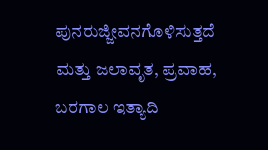ಪುನರುಜ್ಜೀವನಗೊಳಿಸುತ್ತದೆ ಮತ್ತು ಜಲಾವೃತ, ಪ್ರವಾಹ, ಬರಗಾಲ ಇತ್ಯಾದಿ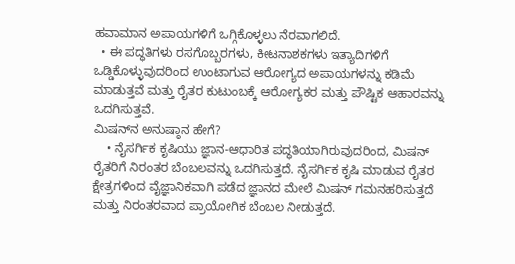ಹವಾಮಾನ ಅಪಾಯಗಳಿಗೆ ಒಗ್ಗಿಕೊಳ್ಳಲು ನೆರವಾಗಲಿದೆ.
  • ಈ ಪದ್ಧತಿಗಳು ರಸಗೊಬ್ಬರಗಳು, ಕೀಟನಾಶಕಗಳು ಇತ್ಯಾದಿಗಳಿಗೆ ಒಡ್ಡಿಕೊಳ್ಳುವುದರಿಂದ ಉಂಟಾಗುವ ಆರೋಗ್ಯದ ಅಪಾಯಗಳನ್ನು ಕಡಿಮೆ ಮಾಡುತ್ತವೆ ಮತ್ತು ರೈತರ ಕುಟುಂಬಕ್ಕೆ ಆರೋಗ್ಯಕರ ಮತ್ತು ಪೌಷ್ಟಿಕ ಆಹಾರವನ್ನು ಒದಗಿಸುತ್ತವೆ.                                                                                                                                                                                                                                                                                                                                                                                            ಮಿಷನ್‌ನ ಅನುಷ್ಠಾನ ಹೇಗೆ?
    • ನೈಸರ್ಗಿಕ ಕೃಷಿಯು ಜ್ಞಾನ-ಆಧಾರಿತ ಪದ್ಧತಿಯಾಗಿರುವುದರಿಂದ, ಮಿಷನ್ ರೈತರಿಗೆ ನಿರಂತರ ಬೆಂಬಲವನ್ನು ಒದಗಿಸುತ್ತದೆ. ನೈಸರ್ಗಿಕ ಕೃಷಿ ಮಾಡುವ ರೈತರ ಕ್ಷೇತ್ರಗಳಿಂದ ವೈಜ್ಞಾನಿಕವಾಗಿ ಪಡೆದ ಜ್ಞಾನದ ಮೇಲೆ ಮಿಷನ್ ಗಮನಹರಿಸುತ್ತದೆ ಮತ್ತು ನಿರಂತರವಾದ ಪ್ರಾಯೋಗಿಕ ಬೆಂಬಲ ನೀಡುತ್ತದೆ.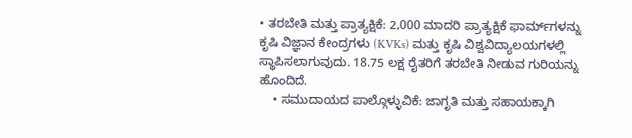• ತರಬೇತಿ ಮತ್ತು ಪ್ರಾತ್ಯಕ್ಷಿಕೆ: 2,000 ಮಾದರಿ ಪ್ರಾತ್ಯಕ್ಷಿಕೆ ಫಾರ್ಮ್‌ಗಳನ್ನು ಕೃಷಿ ವಿಜ್ಞಾನ ಕೇಂದ್ರಗಳು (KVKs) ಮತ್ತು ಕೃಷಿ ವಿಶ್ವವಿದ್ಯಾಲಯಗಳಲ್ಲಿ ಸ್ಥಾಪಿಸಲಾಗುವುದು. 18.75 ಲಕ್ಷ ರೈತರಿಗೆ ತರಬೇತಿ ನೀಡುವ ಗುರಿಯನ್ನು ಹೊಂದಿದೆ.
    • ಸಮುದಾಯದ ಪಾಲ್ಗೊಳ್ಳುವಿಕೆ: ಜಾಗೃತಿ ಮತ್ತು ಸಹಾಯಕ್ಕಾಗಿ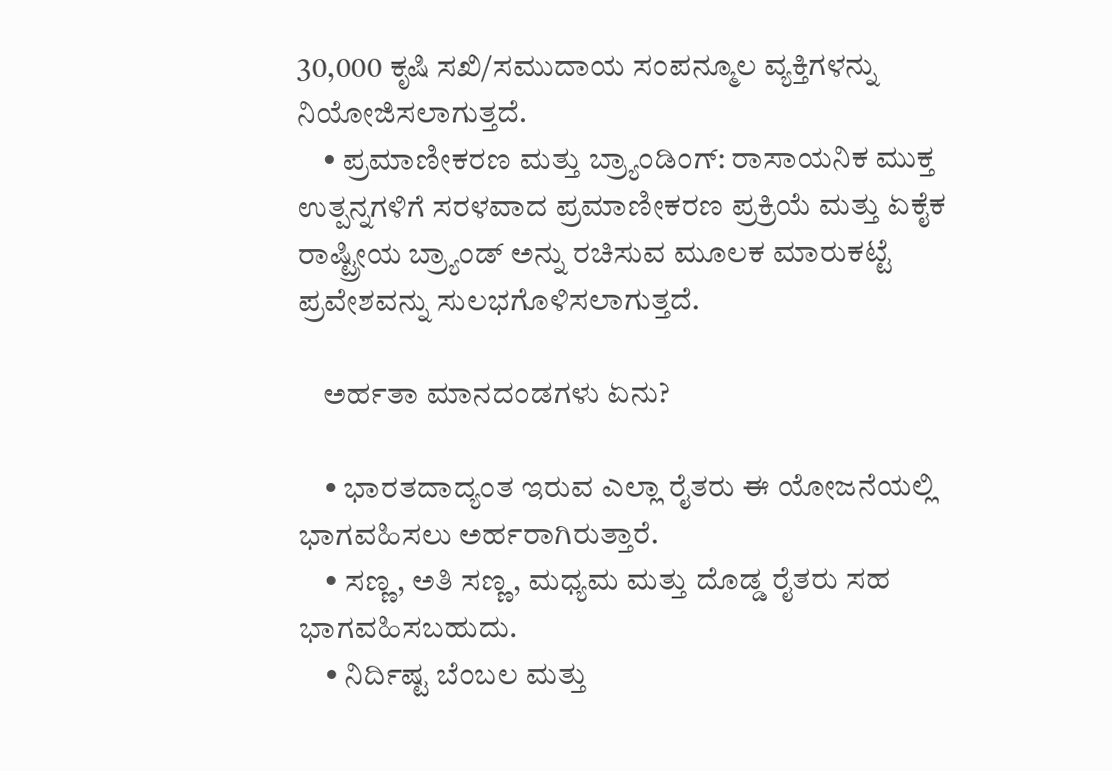30,000 ಕೃಷಿ ಸಖಿ/ಸಮುದಾಯ ಸಂಪನ್ಮೂಲ ವ್ಯಕ್ತಿಗಳನ್ನು ನಿಯೋಜಿಸಲಾಗುತ್ತದೆ.
    • ಪ್ರಮಾಣೀಕರಣ ಮತ್ತು ಬ್ರ್ಯಾಂಡಿಂಗ್: ರಾಸಾಯನಿಕ ಮುಕ್ತ ಉತ್ಪನ್ನಗಳಿಗೆ ಸರಳವಾದ ಪ್ರಮಾಣೀಕರಣ ಪ್ರಕ್ರಿಯೆ ಮತ್ತು ಏಕೈಕ ರಾಷ್ಟ್ರೀಯ ಬ್ರ್ಯಾಂಡ್ ಅನ್ನು ರಚಿಸುವ ಮೂಲಕ ಮಾರುಕಟ್ಟೆ ಪ್ರವೇಶವನ್ನು ಸುಲಭಗೊಳಿಸಲಾಗುತ್ತದೆ.

    ಅರ್ಹತಾ ಮಾನದಂಡಗಳು ಏನು?

    • ಭಾರತದಾದ್ಯಂತ ಇರುವ ಎಲ್ಲಾ ರೈತರು ಈ ಯೋಜನೆಯಲ್ಲಿ ಭಾಗವಹಿಸಲು ಅರ್ಹರಾಗಿರುತ್ತಾರೆ.
    • ಸಣ್ಣ, ಅತಿ ಸಣ್ಣ, ಮಧ್ಯಮ ಮತ್ತು ದೊಡ್ಡ ರೈತರು ಸಹ ಭಾಗವಹಿಸಬಹುದು.
    • ನಿರ್ದಿಷ್ಟ ಬೆಂಬಲ ಮತ್ತು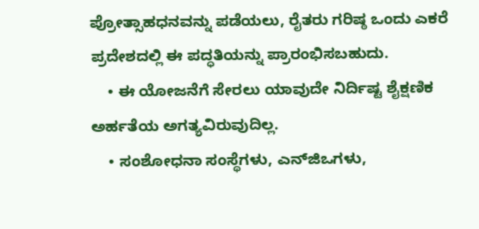ಪ್ರೋತ್ಸಾಹಧನವನ್ನು ಪಡೆಯಲು, ರೈತರು ಗರಿಷ್ಠ ಒಂದು ಎಕರೆ ಪ್ರದೇಶದಲ್ಲಿ ಈ ಪದ್ಧತಿಯನ್ನು ಪ್ರಾರಂಭಿಸಬಹುದು.
    • ಈ ಯೋಜನೆಗೆ ಸೇರಲು ಯಾವುದೇ ನಿರ್ದಿಷ್ಟ ಶೈಕ್ಷಣಿಕ ಅರ್ಹತೆಯ ಅಗತ್ಯವಿರುವುದಿಲ್ಲ.
    • ಸಂಶೋಧನಾ ಸಂಸ್ಥೆಗಳು, ಎನ್‌ಜಿಒಗಳು,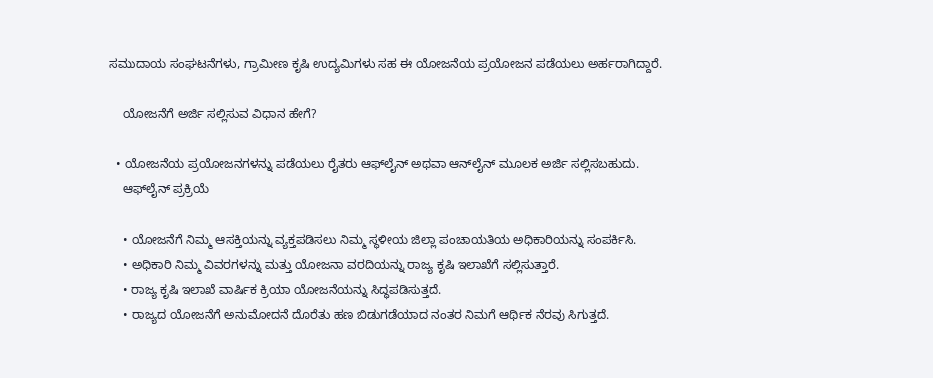ಸಮುದಾಯ ಸಂಘಟನೆಗಳು, ಗ್ರಾಮೀಣ ಕೃಷಿ ಉದ್ಯಮಿಗಳು ಸಹ ಈ ಯೋಜನೆಯ ಪ್ರಯೋಜನ ಪಡೆಯಲು ಅರ್ಹರಾಗಿದ್ದಾರೆ.

    ಯೋಜನೆಗೆ ಅರ್ಜಿ ಸಲ್ಲಿಸುವ ವಿಧಾನ ಹೇಗೆ?

  • ಯೋಜನೆಯ ಪ್ರಯೋಜನಗಳನ್ನು ಪಡೆಯಲು ರೈತರು ಆಫ್‌ಲೈನ್ ಅಥವಾ ಆನ್‌ಲೈನ್ ಮೂಲಕ ಅರ್ಜಿ ಸಲ್ಲಿಸಬಹುದು.
    ಆಫ್‌ಲೈನ್ ಪ್ರಕ್ರಿಯೆ

    • ಯೋಜನೆಗೆ ನಿಮ್ಮ ಆಸಕ್ತಿಯನ್ನು ವ್ಯಕ್ತಪಡಿಸಲು ನಿಮ್ಮ ಸ್ಥಳೀಯ ಜಿಲ್ಲಾ ಪಂಚಾಯತಿಯ ಅಧಿಕಾರಿಯನ್ನು ಸಂಪರ್ಕಿಸಿ.
    • ಅಧಿಕಾರಿ ನಿಮ್ಮ ವಿವರಗಳನ್ನು ಮತ್ತು ಯೋಜನಾ ವರದಿಯನ್ನು ರಾಜ್ಯ ಕೃಷಿ ಇಲಾಖೆಗೆ ಸಲ್ಲಿಸುತ್ತಾರೆ.
    • ರಾಜ್ಯ ಕೃಷಿ ಇಲಾಖೆ ವಾರ್ಷಿಕ ಕ್ರಿಯಾ ಯೋಜನೆಯನ್ನು ಸಿದ್ಧಪಡಿಸುತ್ತದೆ.
    • ರಾಜ್ಯದ ಯೋಜನೆಗೆ ಅನುಮೋದನೆ ದೊರೆತು ಹಣ ಬಿಡುಗಡೆಯಾದ ನಂತರ ನಿಮಗೆ ಆರ್ಥಿಕ ನೆರವು ಸಿಗುತ್ತದೆ.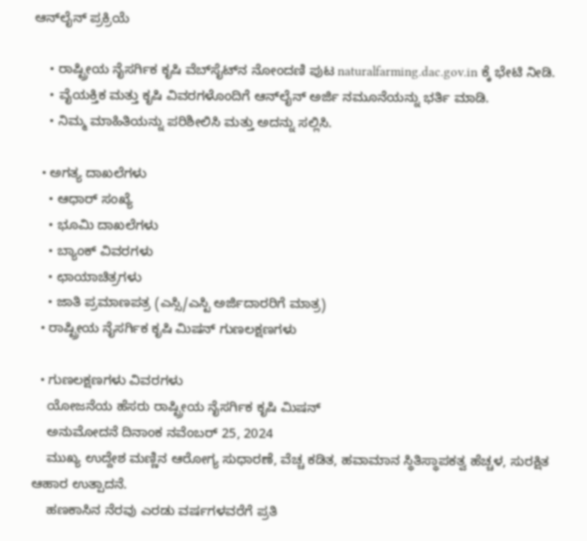ಆನ್‌ಲೈನ್ ಪ್ರಕ್ರಿಯೆ

    • ರಾಷ್ಟ್ರೀಯ ನೈಸರ್ಗಿಕ ಕೃಷಿ ವೆಬ್‌ಸೈಟ್‌ನ ನೋಂದಣಿ ಪುಟ naturalfarming.dac.gov.in ಕ್ಕೆ ಭೇಟಿ ನೀಡಿ.
    • ವೈಯಕ್ತಿಕ ಮತ್ತು ಕೃಷಿ ವಿವರಗಳೊಂದಿಗೆ ಆನ್‌ಲೈನ್ ಅರ್ಜಿ ನಮೂನೆಯನ್ನು ಭರ್ತಿ ಮಾಡಿ.
    • ನಿಮ್ಮ ಮಾಹಿತಿಯನ್ನು ಪರಿಶೀಲಿಸಿ ಮತ್ತು ಅದನ್ನು ಸಲ್ಲಿಸಿ.

  • ಅಗತ್ಯ ದಾಖಲೆಗಳು
    • ಆಧಾರ್ ಸಂಖ್ಯೆ
    • ಭೂಮಿ ದಾಖಲೆಗಳು
    • ಬ್ಯಾಂಕ್ ವಿವರಗಳು
    • ಛಾಯಾಚಿತ್ರಗಳು
    • ಜಾತಿ ಪ್ರಮಾಣಪತ್ರ (ಎಸ್ಸಿ/ಎಸ್ಟಿ ಅರ್ಜಿದಾರರಿಗೆ ಮಾತ್ರ)
  • ರಾಷ್ಟ್ರೀಯ ನೈಸರ್ಗಿಕ ಕೃಷಿ ಮಿಷನ್ ಗುಣಲಕ್ಷಣಗಳು

  • ಗುಣಲಕ್ಷಣಗಳು ವಿವರಗಳು
    ಯೋಜನೆಯ ಹೆಸರು ರಾಷ್ಟ್ರೀಯ ನೈಸರ್ಗಿಕ ಕೃಷಿ ಮಿಷನ್
    ಅನುಮೋದನೆ ದಿನಾಂಕ ನವೆಂಬರ್ 25, 2024
    ಮುಖ್ಯ ಉದ್ದೇಶ ಮಣ್ಣಿನ ಆರೋಗ್ಯ ಸುಧಾರಣೆ, ವೆಚ್ಚ ಕಡಿತ, ಹವಾಮಾನ ಸ್ಥಿತಿಸ್ಥಾಪಕತ್ವ ಹೆಚ್ಚಳ, ಸುರಕ್ಷಿತ ಆಹಾರ ಉತ್ಪಾದನೆ.
    ಹಣಕಾಸಿನ ನೆರವು ಎರಡು ವರ್ಷಗಳವರೆಗೆ ಪ್ರತಿ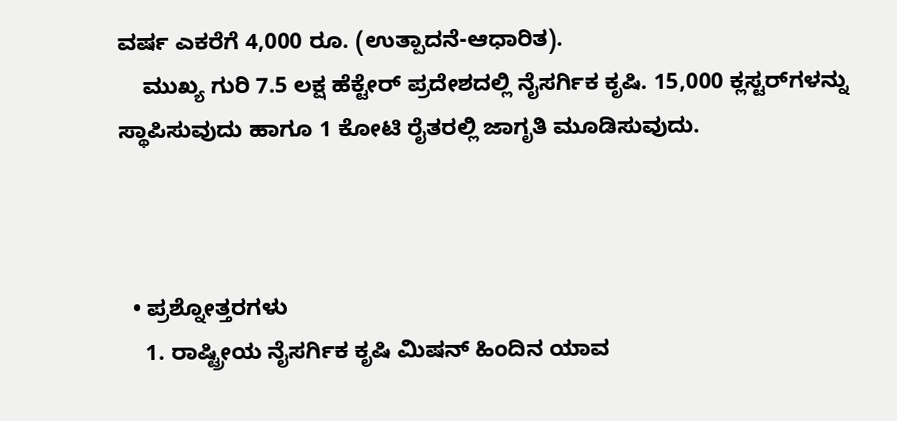ವರ್ಷ ಎಕರೆಗೆ 4,000 ರೂ. (ಉತ್ಪಾದನೆ-ಆಧಾರಿತ).
    ಮುಖ್ಯ ಗುರಿ 7.5 ಲಕ್ಷ ಹೆಕ್ಟೇರ್ ಪ್ರದೇಶದಲ್ಲಿ ನೈಸರ್ಗಿಕ ಕೃಷಿ. 15,000 ಕ್ಲಸ್ಟರ್‌ಗಳನ್ನು ಸ್ಥಾಪಿಸುವುದು ಹಾಗೂ 1 ಕೋಟಿ ರೈತರಲ್ಲಿ ಜಾಗೃತಿ ಮೂಡಿಸುವುದು.



  • ಪ್ರಶ್ನೋತ್ತರಗಳು
    1. ರಾಷ್ಟ್ರೀಯ ನೈಸರ್ಗಿಕ ಕೃಷಿ ಮಿಷನ್ ಹಿಂದಿನ ಯಾವ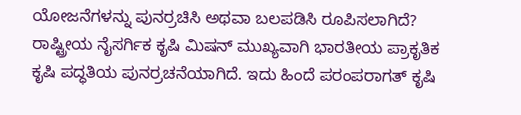ಯೋಜನೆಗಳನ್ನು ಪುನರ್ರಚಿಸಿ ಅಥವಾ ಬಲಪಡಿಸಿ ರೂಪಿಸಲಾಗಿದೆ?                                                                                                                                                                               ರಾಷ್ಟ್ರೀಯ ನೈಸರ್ಗಿಕ ಕೃಷಿ ಮಿಷನ್ ಮುಖ್ಯವಾಗಿ ಭಾರತೀಯ ಪ್ರಾಕೃತಿಕ ಕೃಷಿ ಪದ್ಧತಿಯ ಪುನರ್ರಚನೆಯಾಗಿದೆ. ಇದು ಹಿಂದೆ ಪರಂಪರಾಗತ್ ಕೃಷಿ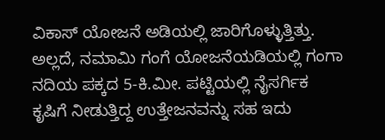ವಿಕಾಸ್ ಯೋಜನೆ ಅಡಿಯಲ್ಲಿ ಜಾರಿಗೊಳ್ಳುತ್ತಿತ್ತು. ಅಲ್ಲದೆ, ನಮಾಮಿ ಗಂಗೆ ಯೋಜನೆಯಡಿಯಲ್ಲಿ ಗಂಗಾ ನದಿಯ ಪಕ್ಕದ 5-ಕಿ.ಮೀ. ಪಟ್ಟಿಯಲ್ಲಿ ನೈಸರ್ಗಿಕ ಕೃಷಿಗೆ ನೀಡುತ್ತಿದ್ದ ಉತ್ತೇಜನವನ್ನು ಸಹ ಇದು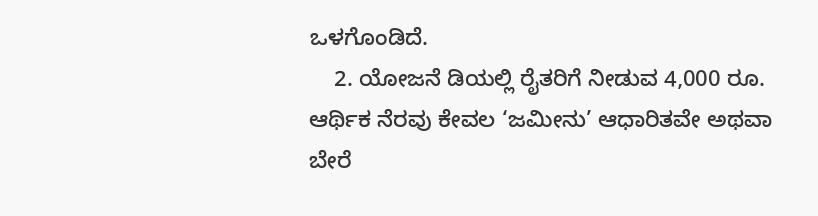ಒಳಗೊಂಡಿದೆ.
    2. ಯೋಜನೆ ಡಿಯಲ್ಲಿ ರೈತರಿಗೆ ನೀಡುವ 4,000 ರೂ. ಆರ್ಥಿಕ ನೆರವು ಕೇವಲ ‘ಜಮೀನು’ ಆಧಾರಿತವೇ ಅಥವಾ ಬೇರೆ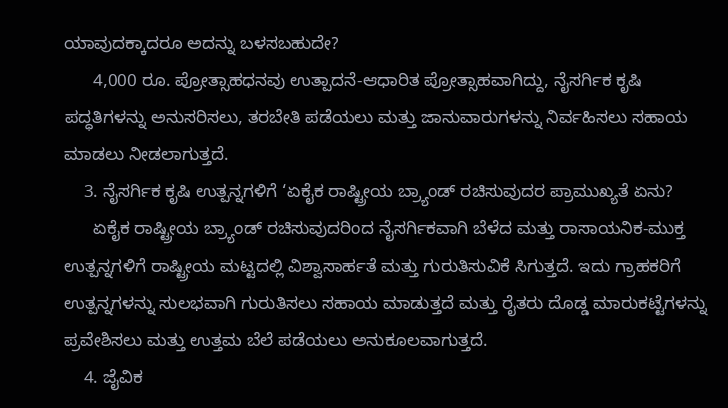ಯಾವುದಕ್ಕಾದರೂ ಅದನ್ನು ಬಳಸಬಹುದೇ?
      4,000 ರೂ. ಪ್ರೋತ್ಸಾಹಧನವು ಉತ್ಪಾದನೆ-ಆಧಾರಿತ ಪ್ರೋತ್ಸಾಹವಾಗಿದ್ದು, ನೈಸರ್ಗಿಕ ಕೃಷಿ ಪದ್ಧತಿಗಳನ್ನು ಅನುಸರಿಸಲು, ತರಬೇತಿ ಪಡೆಯಲು ಮತ್ತು ಜಾನುವಾರುಗಳನ್ನು ನಿರ್ವಹಿಸಲು ಸಹಾಯ ಮಾಡಲು ನೀಡಲಾಗುತ್ತದೆ.
    3. ನೈಸರ್ಗಿಕ ಕೃಷಿ ಉತ್ಪನ್ನಗಳಿಗೆ ‘ಏಕೈಕ ರಾಷ್ಟ್ರೀಯ ಬ್ರ್ಯಾಂಡ್ ರಚಿಸುವುದರ ಪ್ರಾಮುಖ್ಯತೆ ಏನು?
      ಏಕೈಕ ರಾಷ್ಟ್ರೀಯ ಬ್ರ್ಯಾಂಡ್ ರಚಿಸುವುದರಿಂದ ನೈಸರ್ಗಿಕವಾಗಿ ಬೆಳೆದ ಮತ್ತು ರಾಸಾಯನಿಕ-ಮುಕ್ತ ಉತ್ಪನ್ನಗಳಿಗೆ ರಾಷ್ಟ್ರೀಯ ಮಟ್ಟದಲ್ಲಿ ವಿಶ್ವಾಸಾರ್ಹತೆ ಮತ್ತು ಗುರುತಿಸುವಿಕೆ ಸಿಗುತ್ತದೆ. ಇದು ಗ್ರಾಹಕರಿಗೆ ಉತ್ಪನ್ನಗಳನ್ನು ಸುಲಭವಾಗಿ ಗುರುತಿಸಲು ಸಹಾಯ ಮಾಡುತ್ತದೆ ಮತ್ತು ರೈತರು ದೊಡ್ಡ ಮಾರುಕಟ್ಟೆಗಳನ್ನು ಪ್ರವೇಶಿಸಲು ಮತ್ತು ಉತ್ತಮ ಬೆಲೆ ಪಡೆಯಲು ಅನುಕೂಲವಾಗುತ್ತದೆ.
    4. ಜೈವಿಕ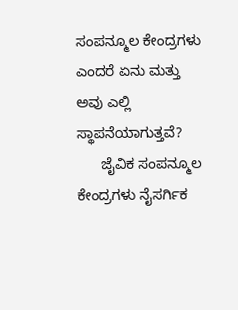ಸಂಪನ್ಮೂಲ ಕೇಂದ್ರಗಳು ಎಂದರೆ ಏನು ಮತ್ತು ಅವು ಎಲ್ಲಿ ಸ್ಥಾಪನೆಯಾಗುತ್ತವೆ?
      ಜೈವಿಕ ಸಂಪನ್ಮೂಲ ಕೇಂದ್ರಗಳು ನೈಸರ್ಗಿಕ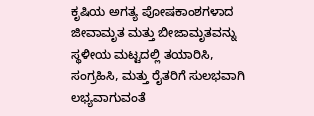ಕೃಷಿಯ ಅಗತ್ಯ ಪೋಷಕಾಂಶಗಳಾದ ಜೀವಾಮೃತ ಮತ್ತು ಬೀಜಾಮೃತವನ್ನು ಸ್ಥಳೀಯ ಮಟ್ಟದಲ್ಲಿ ತಯಾರಿಸಿ, ಸಂಗ್ರಹಿಸಿ, ಮತ್ತು ರೈತರಿಗೆ ಸುಲಭವಾಗಿ ಲಭ್ಯವಾಗುವಂತೆ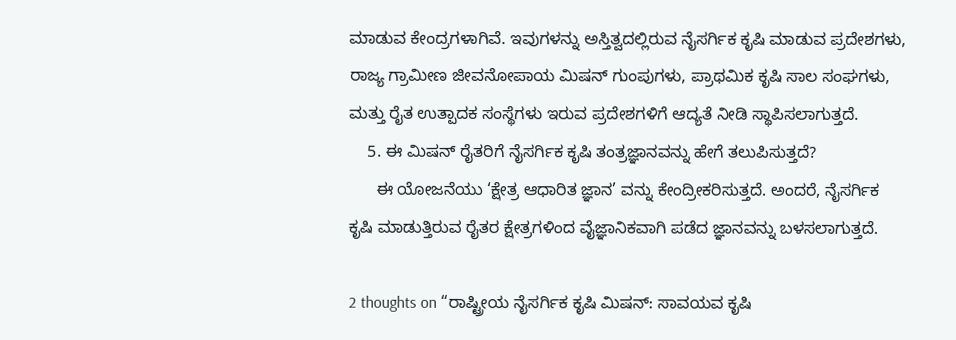ಮಾಡುವ ಕೇಂದ್ರಗಳಾಗಿವೆ. ಇವುಗಳನ್ನು ಅಸ್ತಿತ್ವದಲ್ಲಿರುವ ನೈಸರ್ಗಿಕ ಕೃಷಿ ಮಾಡುವ ಪ್ರದೇಶಗಳು, ರಾಜ್ಯ ಗ್ರಾಮೀಣ ಜೀವನೋಪಾಯ ಮಿಷನ್ ಗುಂಪುಗಳು, ಪ್ರಾಥಮಿಕ ಕೃಷಿ ಸಾಲ ಸಂಘಗಳು, ಮತ್ತು ರೈತ ಉತ್ಪಾದಕ ಸಂಸ್ಥೆಗಳು ಇರುವ ಪ್ರದೇಶಗಳಿಗೆ ಆದ್ಯತೆ ನೀಡಿ ಸ್ಥಾಪಿಸಲಾಗುತ್ತದೆ.
    5. ಈ ಮಿಷನ್ ರೈತರಿಗೆ ನೈಸರ್ಗಿಕ ಕೃಷಿ ತಂತ್ರಜ್ಞಾನವನ್ನು ಹೇಗೆ ತಲುಪಿಸುತ್ತದೆ?
      ಈ ಯೋಜನೆಯು ‘ಕ್ಷೇತ್ರ ಆಧಾರಿತ ಜ್ಞಾನ’ ವನ್ನು ಕೇಂದ್ರೀಕರಿಸುತ್ತದೆ. ಅಂದರೆ, ನೈಸರ್ಗಿಕ ಕೃಷಿ ಮಾಡುತ್ತಿರುವ ರೈತರ ಕ್ಷೇತ್ರಗಳಿಂದ ವೈಜ್ಞಾನಿಕವಾಗಿ ಪಡೆದ ಜ್ಞಾನವನ್ನು ಬಳಸಲಾಗುತ್ತದೆ.

2 thoughts on “ರಾಷ್ಟ್ರೀಯ ನೈಸರ್ಗಿಕ ಕೃಷಿ ಮಿಷನ್: ಸಾವಯವ ಕೃಷಿ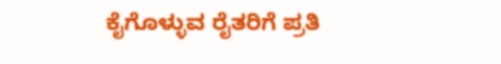ಕೈಗೊಳ್ಳುವ ರೈತರಿಗೆ ಪ್ರತಿ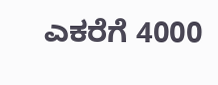ಎಕರೆಗೆ 4000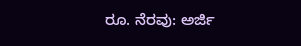ರೂ. ನೆರವು: ಅರ್ಜಿ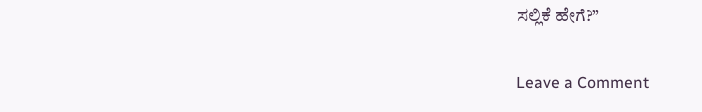ಸಲ್ಲಿಕೆ ಹೇಗೆ?”

Leave a Comment